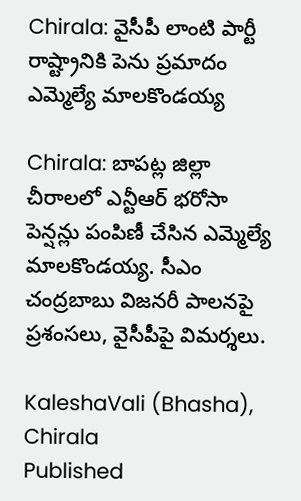Chirala: వైసీపీ లాంటి పార్టీ రాష్ట్రానికి పెను ప్రమాదం ఎమ్మెల్యే మాలకొండయ్య

Chirala: బాపట్ల జిల్లా చీరాలలో ఎన్టీఆర్ భరోసా పెన్షన్లు పంపిణీ చేసిన ఎమ్మెల్యే మాలకొండయ్య. సీఎం చంద్రబాబు విజనరీ పాలనపై ప్రశంసలు, వైసీపీపై విమర్శలు.

KaleshaVali (Bhasha), Chirala
Published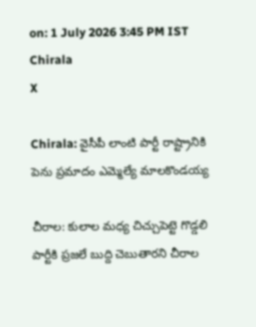on: 1 July 2026 3:45 PM IST
Chirala
X

Chirala: వైసీపీ లాంటి పార్టీ రాష్ట్రానికి పెను ప్రమాదం ఎమ్మెల్యే మాలకొండయ్య

చీరాల: కులాల మధ్య చిచ్చుపెట్టె గొడ్డలి పార్టీకి ప్రజలే బుద్ది చెబుతారని చీరాల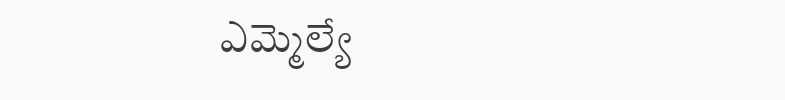ఎమ్మెల్యే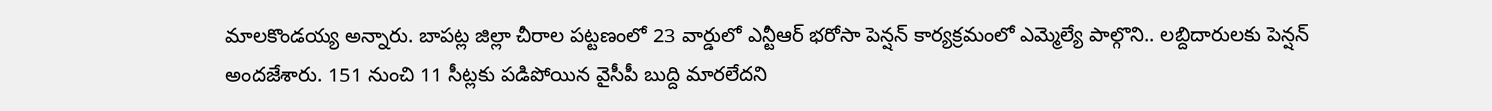మాలకొండయ్య అన్నారు. బాపట్ల జిల్లా చీరాల పట్టణంలో 23 వార్డులో ఎన్టీఆర్ భరోసా పెన్షన్ కార్యక్రమంలో ఎమ్మెల్యే పాల్గొని.. లబ్దిదారులకు పెన్షన్ అందజేశారు. 151 నుంచి 11 సీట్లకు పడిపోయిన వైసీపీ బుద్ది మారలేదని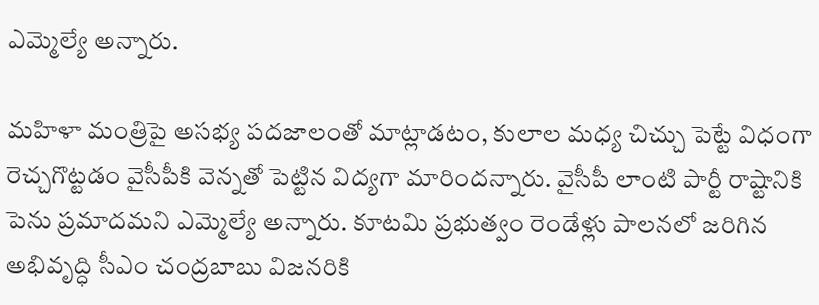ఎమ్మెల్యే అన్నారు.

మహిళా మంత్రిపై అసభ్య పదజాలంతో మాట్లాడటం, కులాల మధ్య చిచ్చు పెట్టే విధంగా రెచ్చగొట్టడం వైసీపీకి వెన్నతో పెట్టిన విద్యగా మారిందన్నారు. వైసీపీ లాంటి పార్టీ రాష్టానికి పెను ప్రమాదమని ఎమ్మెల్యే అన్నారు. కూటమి ప్రభుత్వం రెండేళ్లు పాలనలో జరిగిన అభివృద్ధి సీఎం చంద్రబాబు విజనరికి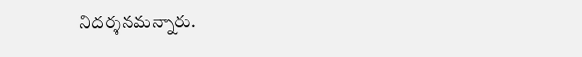నిదర్శనమన్నారు.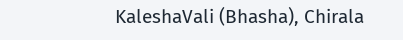KaleshaVali (Bhasha), Chirala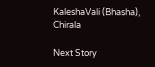KaleshaVali (Bhasha), Chirala

Next Story